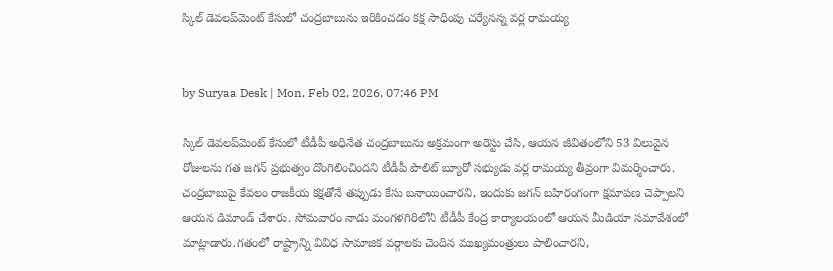స్కిల్ డెవలప్‌మెంట్ కేసులో చంద్రబాబును ఇరికించడం కక్ష సాధింపు చర్యేనన్న వర్ల రామయ్య


by Suryaa Desk | Mon, Feb 02, 2026, 07:46 PM

స్కిల్ డెవలప్‌మెంట్ కేసులో టీడీపీ అధినేత చంద్రబాబును అక్రమంగా అరెస్టు చేసి, ఆయన జీవితంలోని 53 విలువైన రోజులను గత జగన్ ప్రభుత్వం దొంగిలించిందని టీడీపీ పొలిట్ బ్యూరో సభ్యుడు వర్ల రామయ్య తీవ్రంగా విమర్శించారు. చంద్రబాబుపై కేవలం రాజకీయ కక్షతోనే తప్పుడు కేసు బనాయించారని, ఇందుకు జగన్ బహిరంగంగా క్షమాపణ చెప్పాలని ఆయన డిమాండ్ చేశారు. సోమవారం నాడు మంగళగిరిలోని టీడీపీ కేంద్ర కార్యాలయంలో ఆయన మీడియా సమావేశంలో మాట్లాడారు.గతంలో రాష్ట్రాన్ని వివిధ సామాజిక వర్గాలకు చెందిన ముఖ్యమంత్రులు పాలించారని,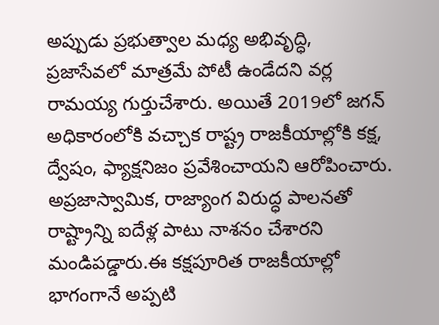అప్పుడు ప్రభుత్వాల మధ్య అభివృద్ధి, ప్రజాసేవలో మాత్రమే పోటీ ఉండేదని వర్ల రామయ్య గుర్తుచేశారు. అయితే 2019లో జగన్ అధికారంలోకి వచ్చాక రాష్ట్ర రాజకీయాల్లోకి కక్ష, ద్వేషం, ఫ్యాక్షనిజం ప్రవేశించాయని ఆరోపించారు. అప్రజాస్వామిక, రాజ్యాంగ విరుద్ధ పాలనతో రాష్ట్రాన్ని ఐదేళ్ల పాటు నాశనం చేశారని మండిపడ్డారు.ఈ కక్షపూరిత రాజకీయాల్లో భాగంగానే అప్పటి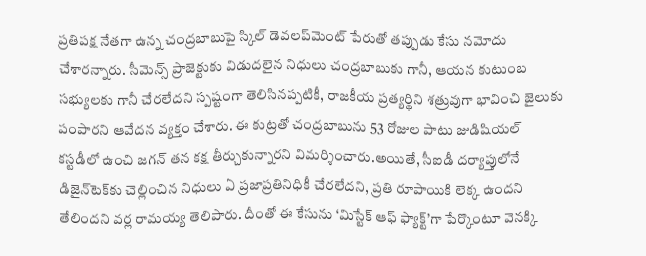ప్రతిపక్ష నేతగా ఉన్న చంద్రబాబుపై స్కిల్ డెవలప్‌మెంట్ పేరుతో తప్పుడు కేసు నమోదు చేశారన్నారు. సీమెన్స్ ప్రాజెక్టుకు విడుదలైన నిధులు చంద్రబాబుకు గానీ, ఆయన కుటుంబ సభ్యులకు గానీ చేరలేదని స్పష్టంగా తెలిసినప్పటికీ, రాజకీయ ప్రత్యర్థిని శత్రువుగా భావించి జైలుకు పంపారని ఆవేదన వ్యక్తం చేశారు. ఈ కుట్రతో చంద్రబాబును 53 రోజుల పాటు జుడిషియల్ కస్టడీలో ఉంచి జగన్ తన కక్ష తీర్చుకున్నారని విమర్శించారు.అయితే, సీఐడీ దర్యాప్తులోనే డిజైన్‌టెక్‌కు చెల్లించిన నిధులు ఏ ప్రజాప్రతినిధికీ చేరలేదని, ప్రతి రూపాయికి లెక్క ఉందని తేలిందని వర్ల రామయ్య తెలిపారు. దీంతో ఈ కేసును ‘మిస్టేక్ ఆఫ్ ఫ్యాక్ట్’గా పేర్కొంటూ వెనక్కి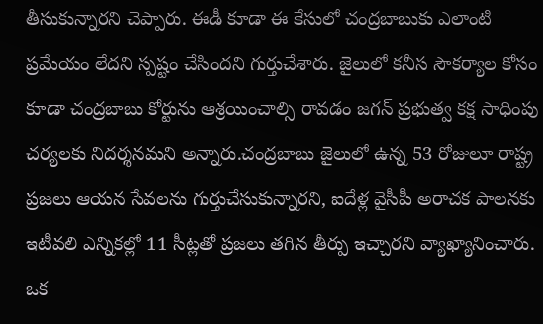తీసుకున్నారని చెప్పారు. ఈడీ కూడా ఈ కేసులో చంద్రబాబుకు ఎలాంటి ప్రమేయం లేదని స్పష్టం చేసిందని గుర్తుచేశారు. జైలులో కనీస సౌకర్యాల కోసం కూడా చంద్రబాబు కోర్టును ఆశ్రయించాల్సి రావడం జగన్ ప్రభుత్వ కక్ష సాధింపు చర్యలకు నిదర్శనమని అన్నారు.చంద్రబాబు జైలులో ఉన్న 53 రోజులూ రాష్ట్ర ప్రజలు ఆయన సేవలను గుర్తుచేసుకున్నారని, ఐదేళ్ల వైసీపీ అరాచక పాలనకు ఇటీవలి ఎన్నికల్లో 11 సీట్లతో ప్రజలు తగిన తీర్పు ఇచ్చారని వ్యాఖ్యానించారు. ఒక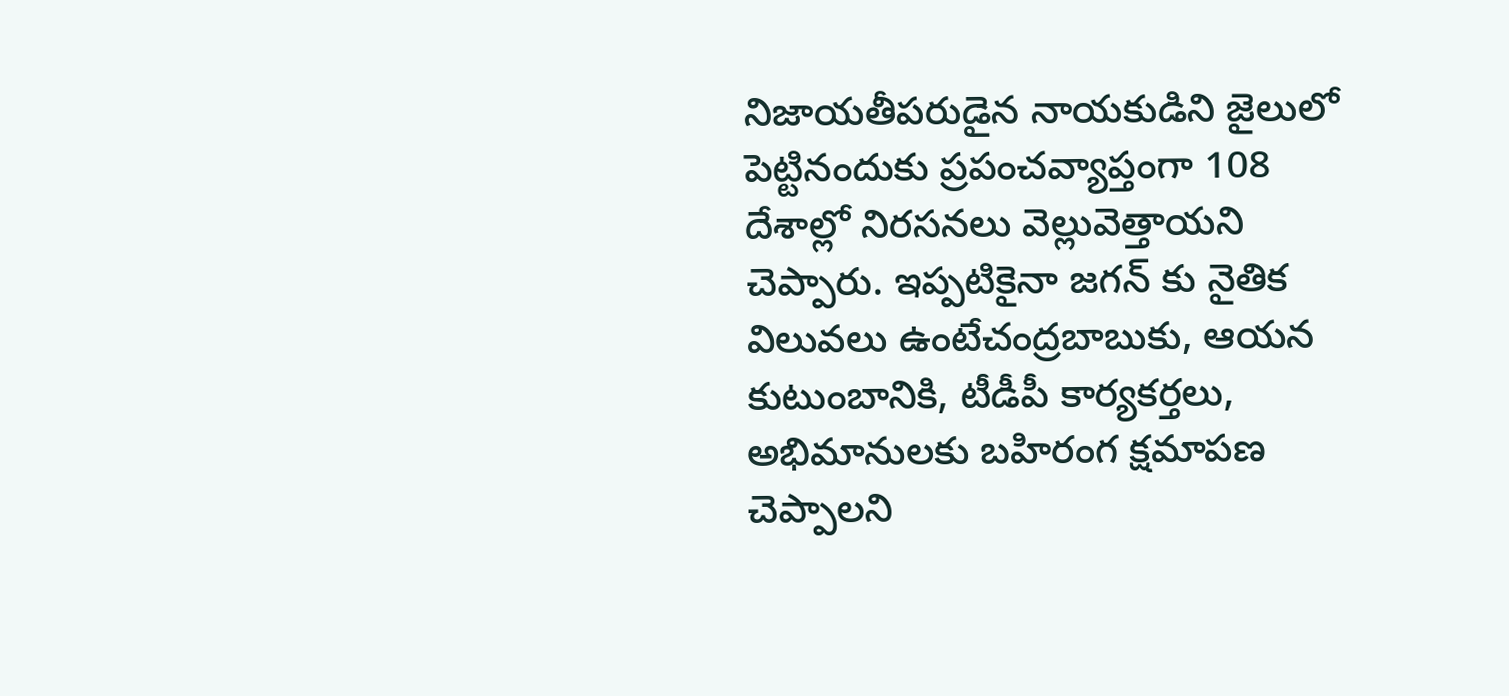నిజాయతీపరుడైన నాయకుడిని జైలులో పెట్టినందుకు ప్రపంచవ్యాప్తంగా 108 దేశాల్లో నిరసనలు వెల్లువెత్తాయని చెప్పారు. ఇప్పటికైనా జగన్ కు నైతిక విలువలు ఉంటేచంద్రబాబుకు, ఆయన కుటుంబానికి, టీడీపీ కార్యకర్తలు, అభిమానులకు బహిరంగ క్షమాపణ చెప్పాలని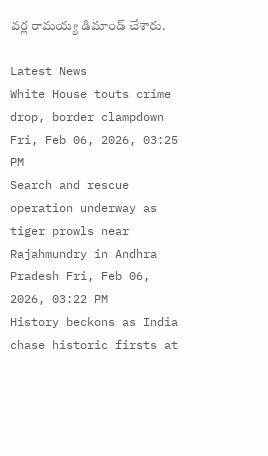వర్ల రామయ్య డిమాండ్ చేశారు.

Latest News
White House touts crime drop, border clampdown Fri, Feb 06, 2026, 03:25 PM
Search and rescue operation underway as tiger prowls near Rajahmundry in Andhra Pradesh Fri, Feb 06, 2026, 03:22 PM
History beckons as India chase historic firsts at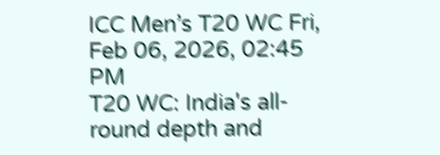ICC Men’s T20 WC Fri, Feb 06, 2026, 02:45 PM
T20 WC: India's all-round depth and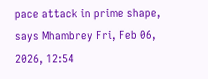pace attack in prime shape, says Mhambrey Fri, Feb 06, 2026, 12:54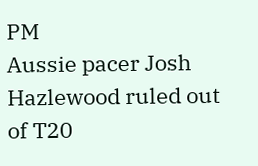PM
Aussie pacer Josh Hazlewood ruled out of T20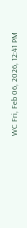WC Fri, Feb 06, 2026, 12:41 PM